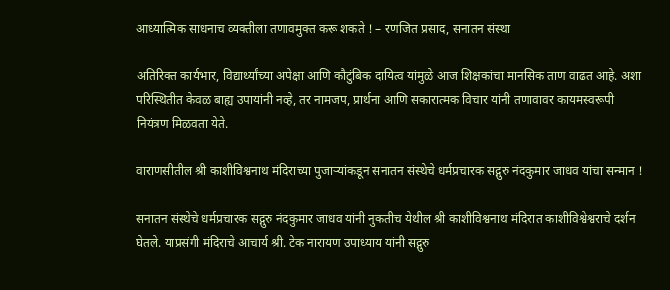आध्यात्मिक साधनाच व्यक्तीला तणावमुक्त करू शकते ! – रणजित प्रसाद, सनातन संस्था

अतिरिक्त कार्यभार, विद्यार्थ्यांच्या अपेक्षा आणि कौटुंबिक दायित्व यांमुळे आज शिक्षकांचा मानसिक ताण वाढत आहे. अशा परिस्थितीत केवळ बाह्य उपायांनी नव्हे, तर नामजप, प्रार्थना आणि सकारात्मक विचार यांनी तणावावर कायमस्वरूपी नियंत्रण मिळवता येते.

वाराणसीतील श्री काशीविश्वनाथ मंदिराच्या पुजार्‍यांकडून सनातन संस्थेचे धर्मप्रचारक सद्गुरु नंदकुमार जाधव यांचा सन्मान !

सनातन संस्थेचे धर्मप्रचारक सद्गुरु नंदकुमार जाधव यांनी नुकतीच येथील श्री काशीविश्वनाथ मंदिरात काशीविश्वेश्वराचे दर्शन घेतले. याप्रसंगी मंदिराचे आचार्य श्री. टेक नारायण उपाध्याय यांनी सद्गुरु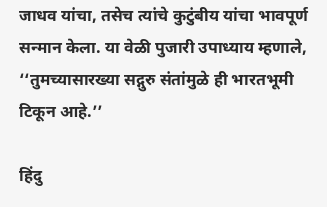जाधव यांचा, तसेच त्यांचे कुटुंबीय यांचा भावपूर्ण सन्मान केला. या वेळी पुजारी उपाध्याय म्हणाले, ‘‘तुमच्यासारख्या सद्गुरु संतांमुळे ही भारतभूमी टिकून आहे.’’

हिंदु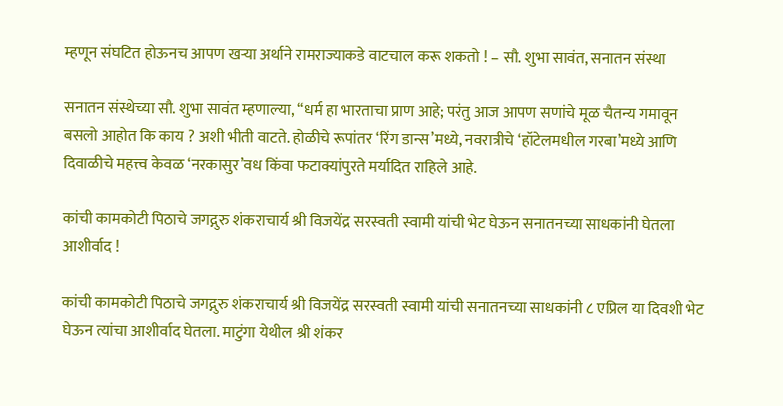म्हणून संघटित होऊनच आपण खर्‍या अर्थाने रामराज्याकडे वाटचाल करू शकतो ! – सौ. शुभा सावंत, सनातन संस्था

सनातन संस्थेच्या सौ. शुभा सावंत म्हणाल्या, ‘‘धर्म हा भारताचा प्राण आहे; परंतु आज आपण सणांचे मूळ चैतन्य गमावून बसलो आहोत कि काय ? अशी भीती वाटते. होळीचे रूपांतर ‘रिंग डान्स’मध्ये, नवरात्रीचे ‘हॉटेलमधील गरबा’मध्ये आणि दिवाळीचे महत्त्व केवळ ‘नरकासुर’वध किंवा फटाक्यांपुरते मर्यादित राहिले आहे.

कांची कामकोटी पिठाचे जगद्गुरु शंकराचार्य श्री विजयेंद्र सरस्वती स्वामी यांची भेट घेऊन सनातनच्या साधकांनी घेतला आशीर्वाद !

कांची कामकोटी पिठाचे जगद्गुरु शंकराचार्य श्री विजयेंद्र सरस्वती स्वामी यांची सनातनच्या साधकांनी ८ एप्रिल या दिवशी भेट घेऊन त्यांचा आशीर्वाद घेतला. माटुंगा येथील श्री शंकर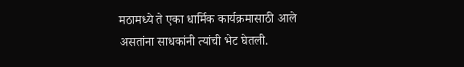मठामध्ये ते एका धार्मिक कार्यक्रमासाठी आले असतांना साधकांनी त्यांची भेट घेतली.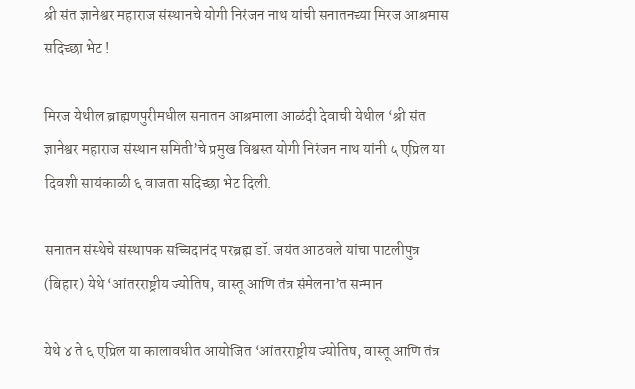श्री संत ज्ञानेश्वर महाराज संस्थानचे योगी निरंजन नाथ यांची सनातनच्या मिरज आश्रमास सदिच्छा भेट !

मिरज येथील ब्राह्मणपुरीमधील सनातन आश्रमाला आळंदी देवाची येथील ‘श्री संत ज्ञानेश्वर महाराज संस्थान समिती’चे प्रमुख विश्वस्त योगी निरंजन नाथ यांनी ५ एप्रिल या दिवशी सायंकाळी ६ वाजता सदिच्छा भेट दिली.

सनातन संस्थेचे संस्थापक सच्चिदानंद परब्रह्म डॉ. जयंत आठवले यांचा पाटलीपुत्र (बिहार) येथे ‘आंतरराष्ट्रीय ज्योतिष, वास्तू आणि तंत्र संमेलना’त सन्मान

येथे ४ ते ६ एप्रिल या कालावधीत आयोजित ‘आंतरराष्ट्रीय ज्योतिष, वास्तू आणि तंत्र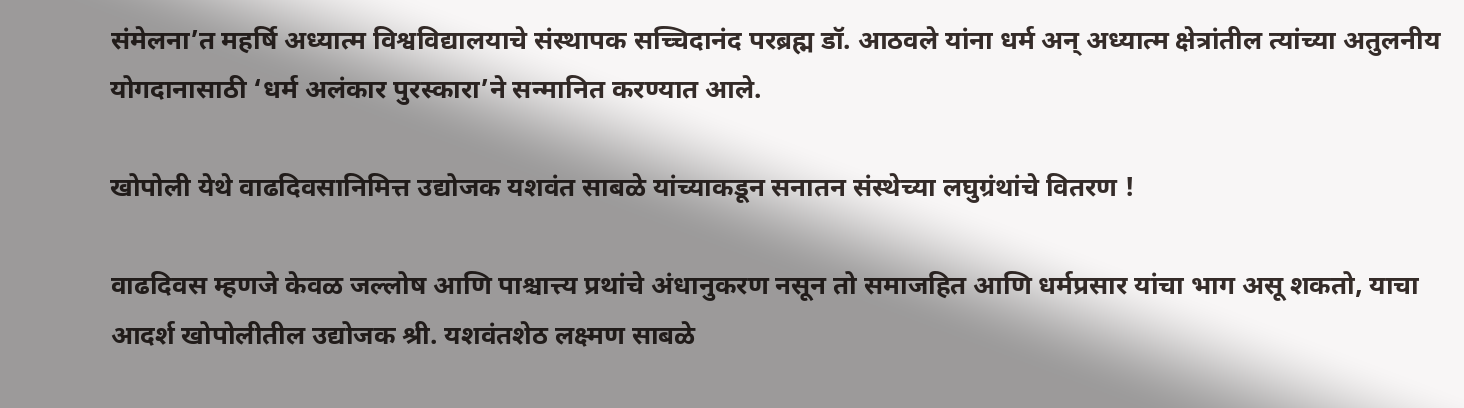संमेलना’त महर्षि अध्यात्म विश्वविद्यालयाचे संस्थापक सच्चिदानंद परब्रह्म डॉ. आठवले यांना धर्म अन् अध्यात्म क्षेत्रांतील त्यांच्या अतुलनीय योगदानासाठी ‘धर्म अलंकार पुरस्कारा’ने सन्मानित करण्यात आले.

खोपोली येथे वाढदिवसानिमित्त उद्योजक यशवंत साबळे यांच्याकडून सनातन संस्थेच्या लघुग्रंथांचे वितरण !

वाढदिवस म्हणजे केवळ जल्लोष आणि पाश्चात्त्य प्रथांचे अंधानुकरण नसून तो समाजहित आणि धर्मप्रसार यांचा भाग असू शकतो, याचा आदर्श खोपोलीतील उद्योजक श्री. यशवंतशेठ लक्ष्मण साबळे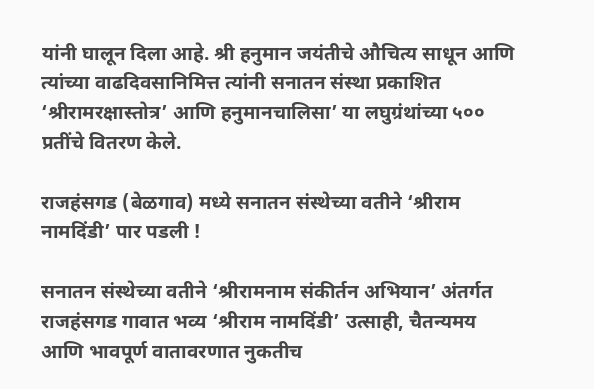यांनी घालून दिला आहे. श्री हनुमान जयंतीचे औचित्य साधून आणि त्यांच्या वाढदिवसानिमित्त त्यांनी सनातन संस्था प्रकाशित ‘श्रीरामरक्षास्तोत्र’ आणि हनुमानचालिसा’ या लघुग्रंथांच्या ५०० प्रतींचे वितरण केले.

राजहंसगड (बेळगाव) मध्ये सनातन संस्थेच्या वतीने ‘श्रीराम नामदिंडी’ पार पडली !

सनातन संस्थेच्या वतीने ‘श्रीरामनाम संकीर्तन अभियान’ अंतर्गत राजहंसगड गावात भव्य ‘श्रीराम नामदिंडी’ उत्साही, चैतन्यमय आणि भावपूर्ण वातावरणात नुकतीच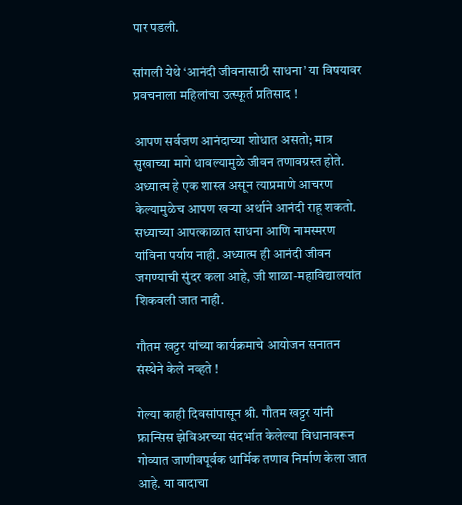पार पडली.

सांगली येथे ‘आनंदी जीवनासाठी साधना’ या विषयावर प्रवचनाला महिलांचा उत्स्फूर्त प्रतिसाद !

आपण सर्वजण आनंदाच्या शोधात असतो; मात्र सुखाच्या मागे धावल्यामुळे जीवन तणावग्रस्त होते. अध्यात्म हे एक शास्त्र असून त्याप्रमाणे आचरण केल्यामुळेच आपण खर्‍या अर्थाने आनंदी राहू शकतो. सध्याच्या आपत्काळात साधना आणि नामस्मरण यांविना पर्याय नाही. अध्यात्म ही आनंदी जीवन जगण्याची सुंदर कला आहे, जी शाळा-महाविद्यालयांत शिकवली जात नाही.

गौतम खट्टर यांच्या कार्यक्रमाचे आयोजन सनातन संस्थेने केले नव्हते !

गेल्या काही दिवसांपासून श्री. गौतम खट्टर यांनी फ्रान्सिस झेविअरच्या संदर्भात केलेल्या विधानावरून गोव्यात जाणीवपूर्वक धार्मिक तणाव निर्माण केला जात आहे. या वादाचा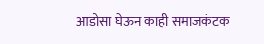आडोसा घेऊन काही समाजकंटक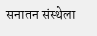सनातन संस्थेला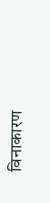विनाकारण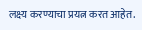लक्ष्य करण्याचा प्रयत्न करत आहेत.